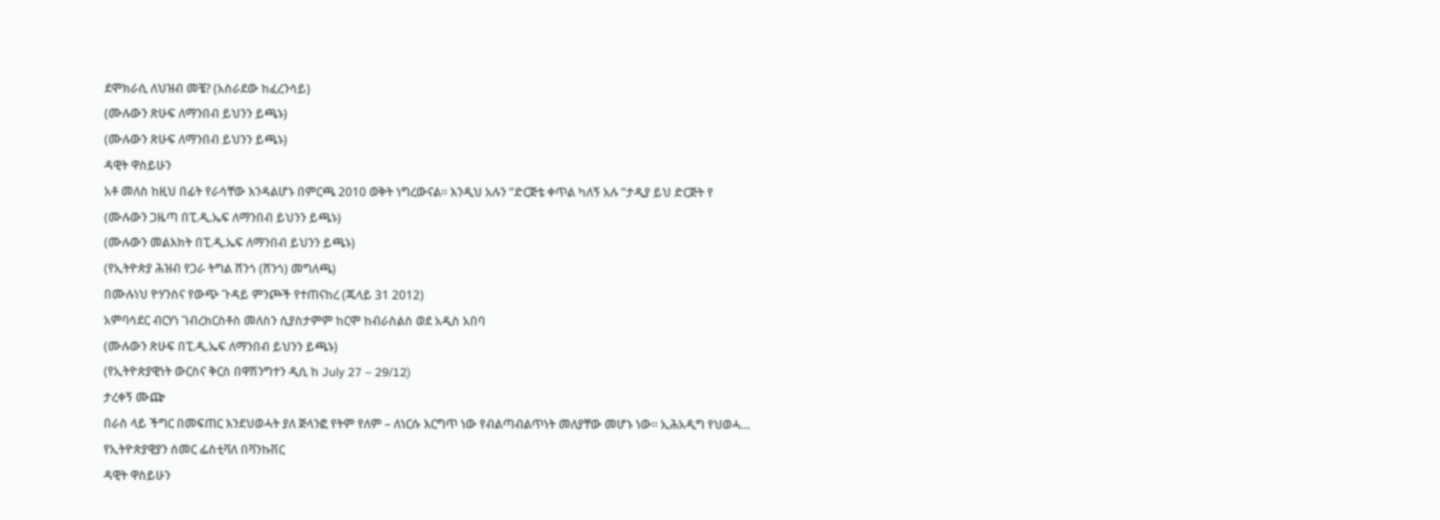ደሞክራሲ ለህዝብ መቼ? (አስራደው ከፈረንሳይ)
(ሙሉውን ጽሁፍ ለማንበብ ይህንን ይጫኑ)
(ሙሉውን ጽሁፍ ለማንበብ ይህንን ይጫኑ)
ዳዊት ዋስይሁን
አቶ መለስ ከዚህ በፊት የራሳቸው እንዳልሆኑ በምርጫ 2010 ወቅት ነግረውናል። እንዲህ አሉን ”ድርጅቴ ቀጥል ካለኝ አሉ ”ታዲያ ይህ ድርጅት የ
(ሙሉውን ጋዜጣ በፒ.ዲ.ኤፍ ለማንበብ ይህንን ይጫኑ)
(ሙሉውን መልእክት በፒ.ዲ.ኤፍ ለማንበብ ይህንን ይጫኑ)
(የኢትዮጵያ ሕዝብ የጋራ ትግል ሸንጎ (ሸንጎ) መግለጫ)
በሙሉነህ ዮሃንስና የውጭ ጉዳይ ምንጮች የተጠናከረ (ጁላይ 31 2012)
አምባሳደር ብርሃነ ገብረክርስቶስ መለስን ሲያስታምም ከርሞ ከብራስልስ ወደ አዲስ አበባ
(ሙሉውን ጽሁፍ በፒ.ዲ.ኤፍ ለማንበብ ይህንን ይጫኑ)
(የኢትዮጵያዊነት ውርስና ቅርስ በዋሽንግተን ዲሲ ከ July 27 – 29/12)
ታረቀኝ ሙጬ
በራስ ላይ ችግር በመፍጠር እንደህወሓት ያለ ጅላንፎ የትም የለም – ለነርሱ እርግጥ ነው የብልጣብልጥነት መለያቸው መሆኑ ነው። ኢሕአዲግ የህወሓ…
የኢትዮጵያዊያን ሰመር ፌስቲቫለ በቫንኩቨር
ዳዊት ዋስይሁን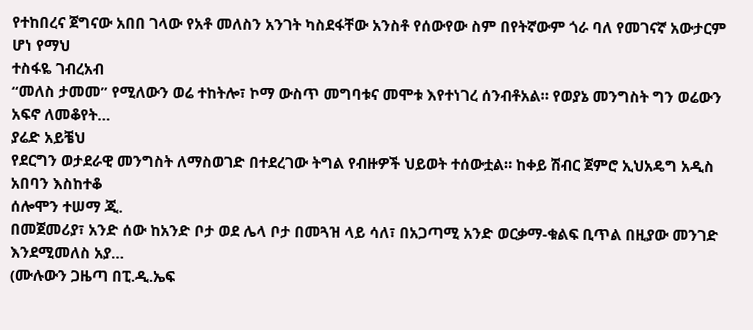የተከበረና ጀግናው አበበ ገላው የአቶ መለስን አንገት ካስደፋቸው አንስቶ የሰውየው ስም በየትኛውም ጎራ ባለ የመገናኛ አውታርም ሆነ የማህ
ተስፋዬ ገብረአብ
“መለስ ታመመ” የሚለውን ወሬ ተከትሎ፣ ኮማ ውስጥ መግባቱና መሞቱ እየተነገረ ሰንብቶአል። የወያኔ መንግስት ግን ወሬውን አፍኖ ለመቆየት…
ያሬድ አይቼህ
የደርግን ወታደራዊ መንግስት ለማስወገድ በተደረገው ትግል የብዙዎች ህይወት ተሰውቷል። ከቀይ ሽብር ጀምሮ ኢህአዴግ አዲስ አበባን እስከተቆ
ሰሎሞን ተሠማ ጂ.
በመጀመሪያ፣ አንድ ሰው ከአንድ ቦታ ወደ ሌላ ቦታ በመጓዝ ላይ ሳለ፣ በአጋጣሚ አንድ ወርቃማ-ቁልፍ ቢጥል በዚያው መንገድ እንደሚመለስ አያ…
(ሙሉውን ጋዜጣ በፒ.ዲ.ኤፍ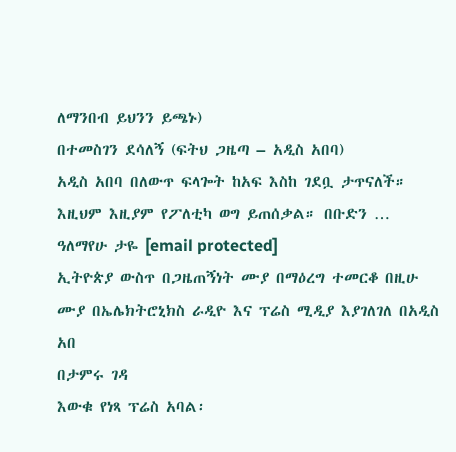ለማንበብ ይህንን ይጫኑ)
በተመስገን ደሳለኝ (ፍትህ ጋዜጣ – አዲስ አበባ)
አዲስ አበባ በለውጥ ፍላጐት ከአፍ እስከ ገደቧ ታጥናለች። እዚህም እዚያም የፖለቲካ ወግ ይጠሰቃል። በቡድን …
ዓለማየሁ ታዬ [email protected]
ኢትዮጵያ ውስጥ በጋዜጠኝነት ሙያ በማዕረግ ተመርቆ በዚሁ ሙያ በኤሌክትሮኒክስ ራዲዮ እና ፕሬስ ሚዲያ እያገለገለ በአዲስ አበ
በታምሩ ገዳ
እውቁ የነጻ ፕሬስ አባል፡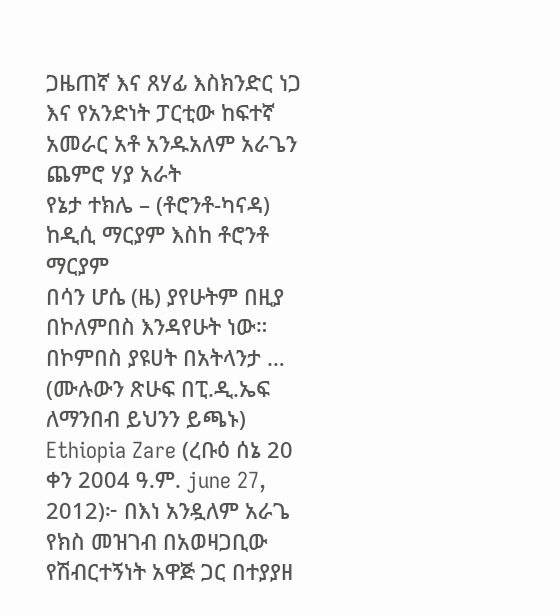ጋዜጠኛ እና ጸሃፊ እስክንድር ነጋ እና የአንድነት ፓርቲው ከፍተኛ አመራር አቶ አንዱአለም አራጌን ጨምሮ ሃያ አራት
የኔታ ተክሌ – (ቶሮንቶ-ካናዳ)
ከዲሲ ማርያም እስከ ቶሮንቶ ማርያም
በሳን ሆሴ (ዜ) ያየሁትም በዚያ በኮለምበስ እንዳየሁት ነው። በኮምበስ ያዩሀት በአትላንታ …
(ሙሉውን ጽሁፍ በፒ.ዲ.ኤፍ ለማንበብ ይህንን ይጫኑ)
Ethiopia Zare (ረቡዕ ሰኔ 20 ቀን 2004 ዓ.ም. june 27, 2012)፦ በእነ አንዷለም አራጌ የክስ መዝገብ በአወዛጋቢው የሽብርተኝነት አዋጅ ጋር በተያያዘ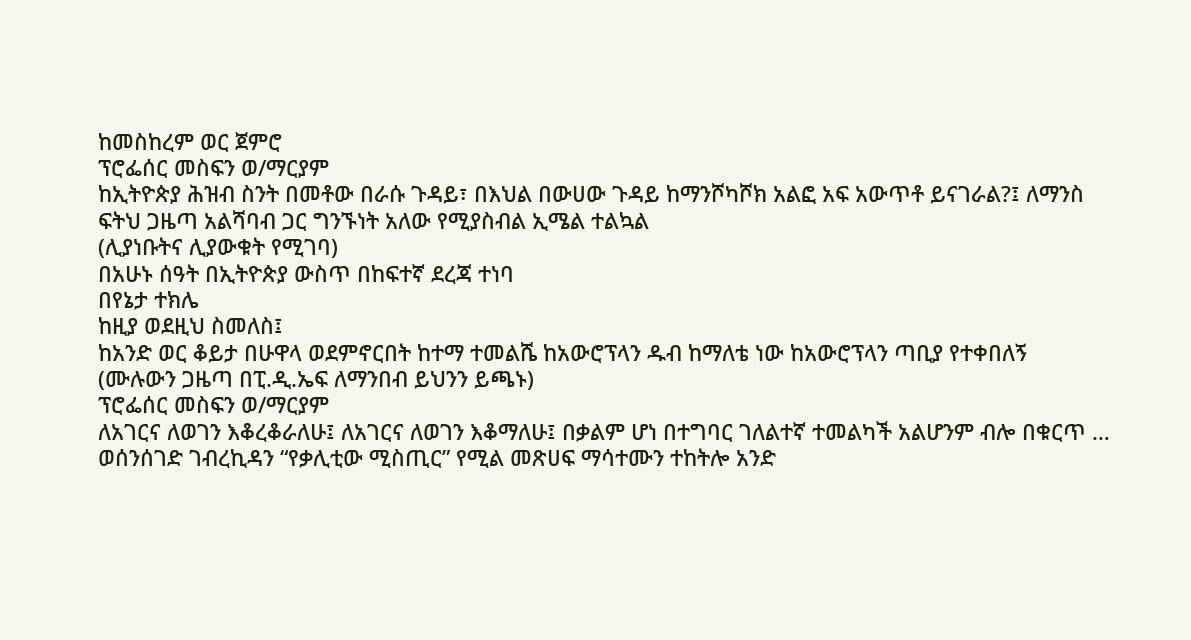ከመስከረም ወር ጀምሮ
ፕሮፌሰር መስፍን ወ/ማርያም
ከኢትዮጵያ ሕዝብ ስንት በመቶው በራሱ ጉዳይ፣ በእህል በውሀው ጉዳይ ከማንሾካሾክ አልፎ አፍ አውጥቶ ይናገራል?፤ ለማንስ
ፍትህ ጋዜጣ አልሻባብ ጋር ግንኙነት አለው የሚያስብል ኢሜል ተልኳል
(ሊያነቡትና ሊያውቁት የሚገባ)
በአሁኑ ሰዓት በኢትዮጵያ ውስጥ በከፍተኛ ደረጃ ተነባ
በየኔታ ተክሌ
ከዚያ ወደዚህ ስመለስ፤
ከአንድ ወር ቆይታ በሁዋላ ወደምኖርበት ከተማ ተመልሼ ከአውሮፕላን ዱብ ከማለቴ ነው ከአውሮፕላን ጣቢያ የተቀበለኝ
(ሙሉውን ጋዜጣ በፒ.ዲ.ኤፍ ለማንበብ ይህንን ይጫኑ)
ፕሮፌሰር መስፍን ወ/ማርያም
ለአገርና ለወገን እቆረቆራለሁ፤ ለአገርና ለወገን እቆማለሁ፤ በቃልም ሆነ በተግባር ገለልተኛ ተመልካች አልሆንም ብሎ በቁርጥ …
ወሰንሰገድ ገብረኪዳን “የቃሊቲው ሚስጢር” የሚል መጽሀፍ ማሳተሙን ተከትሎ አንድ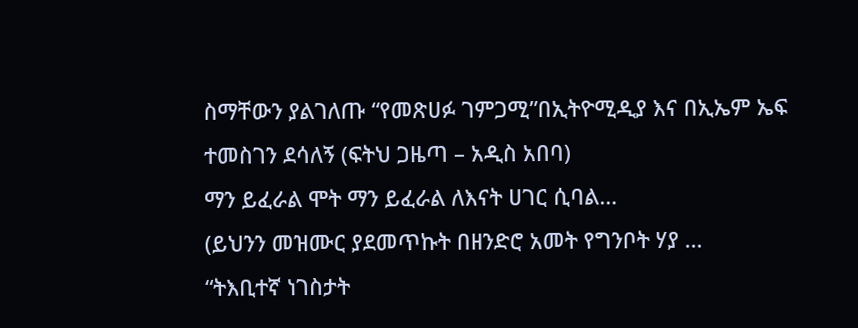ስማቸውን ያልገለጡ “የመጽሀፉ ገምጋሚ”በኢትዮሚዲያ እና በኢኤም ኤፍ
ተመስገን ደሳለኝ (ፍትህ ጋዜጣ – አዲስ አበባ)
ማን ይፈራል ሞት ማን ይፈራል ለእናት ሀገር ሲባል…
(ይህንን መዝሙር ያደመጥኩት በዘንድሮ አመት የግንቦት ሃያ …
“ትእቢተኛ ነገስታት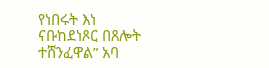የነበሩት እነ ናቡከደነጾር በጸሎት ተሸንፈዋል” አባ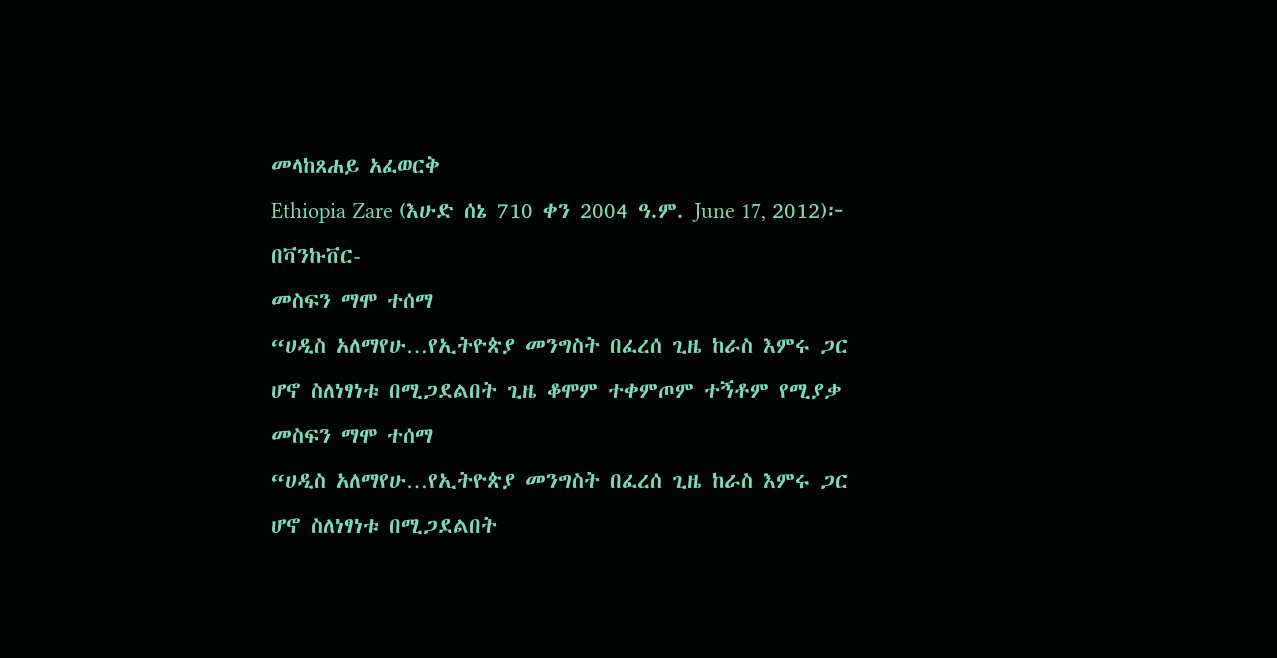መላከጸሐይ አፈወርቅ
Ethiopia Zare (እሁድ ሰኔ 710 ቀን 2004 ዓ.ም. June 17, 2012)፦ በቫንኩቨር-
መስፍን ማሞ ተሰማ
“ሀዲስ አለማየሁ…የኢትዮጵያ መንግስት በፈረሰ ጊዜ ከራስ እምሩ ጋር ሆኖ ስለነፃነቱ በሚጋደልበት ጊዜ ቆሞም ተቀምጦም ተኝቶም የሚያቃ
መስፍን ማሞ ተሰማ
“ሀዲስ አለማየሁ…የኢትዮጵያ መንግስት በፈረሰ ጊዜ ከራስ እምሩ ጋር ሆኖ ስለነፃነቱ በሚጋደልበት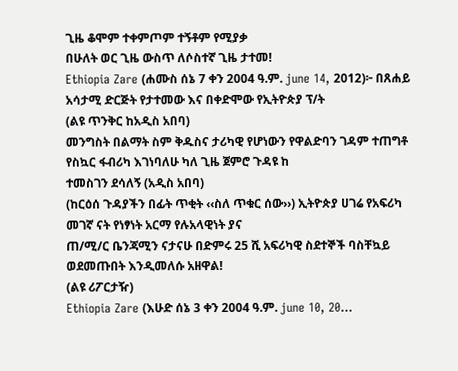ጊዜ ቆሞም ተቀምጦም ተኝቶም የሚያቃ
በሁለት ወር ጊዜ ውስጥ ለሶስተኛ ጊዜ ታተመ!
Ethiopia Zare (ሐሙስ ሰኔ 7 ቀን 2004 ዓ.ም. june 14, 2012)፦ በጸሐይ አሳታሚ ድርጅት የታተመው እና በቀድሞው የኢትዮጵያ ፕ/ት
(ልዩ ጥንቅር ከአዲስ አበባ)
መንግስት በልማት ስም ቅዱስና ታሪካዊ የሆነውን የዋልድባን ገዳም ተጠግቶ የስኳር ፋብሪካ እገነባለሁ ካለ ጊዜ ጀምሮ ጉዳዩ ከ
ተመስገን ደሳለኝ (አዲስ አበባ)
(ከርዕሰ ጉዳያችን በፊት ጥቂት ‹‹ስለ ጥቁር ሰው››) ኢትዮጵያ ሀገሬ የአፍሪካ መገኛ ናት የነፃነት አርማ የሉአላዊነት ያና
ጠ/ሚ/ር ቤንጃሚን ናታናሁ በድምሩ 25 ሺ አፍሪካዊ ስደተኞች ባስቸኳይ ወደመጡበት እንዲመለሱ አዘዋል!
(ልዩ ሪፖርታዥ)
Ethiopia Zare (እሁድ ሰኔ 3 ቀን 2004 ዓ.ም. june 10, 20…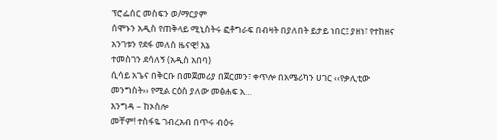ፕሮፌሰር መስፍን ወ/ማርያም
ሰሞኑን አዲስ የጠቅላይ ሚኒስትሩ ፎቶግራፍ በብዛት በያለበት ይታይ ነበር፤ ያዘነ፣ የተከዘና አንገቱን የደፋ መለስ ዜናዊ! እኔ
ተመስገን ደሳለኝ (አዲስ አበባ)
ሲሳይ አጌና በቅርቡ በመጀመሪያ በጀርመን፣ ቀጥሎ በአሜሪካን ሀገር ‹‹የቃሊቲው መንግስት›› የሚል ርዕስ ያለው መፅሐፍ አ…
እንግዳ – ከኦስሎ
መቸም! ተስፋዬ ገብረአብ በጥሩ ብዕሩ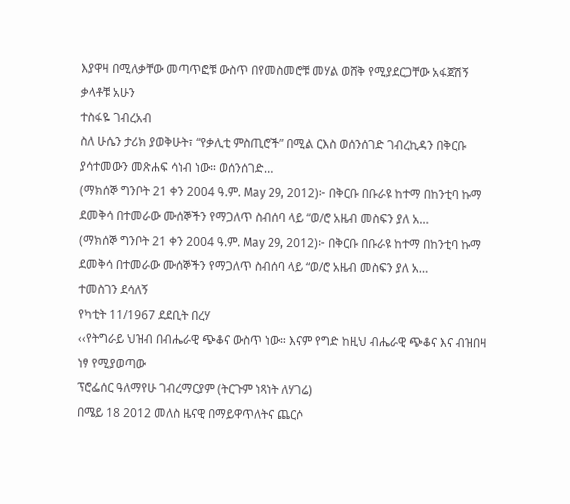እያዋዛ በሚለቃቸው መጣጥፎቹ ውስጥ በየመስመሮቹ መሃል ወሸቅ የሚያደርጋቸው አፋጀሽኝ ቃላቶቹ አሁን
ተስፋዬ ገብረአብ
ስለ ሁሴን ታሪክ ያወቅሁት፣ “የቃሊቲ ምስጢሮች” በሚል ርእስ ወሰንሰገድ ገብረኪዳን በቅርቡ ያሳተመውን መጽሐፍ ሳነብ ነው። ወሰንሰገድ…
(ማክሰኞ ግንቦት 21 ቀን 2004 ዓ.ም. May 29, 2012)፦ በቅርቡ በቡራዩ ከተማ በከንቲባ ኩማ ደመቅሳ በተመራው ሙሰኞችን የማጋለጥ ስብሰባ ላይ “ወ/ሮ አዜብ መስፍን ያለ አ…
(ማክሰኞ ግንቦት 21 ቀን 2004 ዓ.ም. May 29, 2012)፦ በቅርቡ በቡራዩ ከተማ በከንቲባ ኩማ ደመቅሳ በተመራው ሙሰኞችን የማጋለጥ ስብሰባ ላይ “ወ/ሮ አዜብ መስፍን ያለ አ…
ተመስገን ደሳለኝ
የካቲት 11/1967 ደደቢት በረሃ
‹‹የትግራይ ህዝብ በብሔራዊ ጭቆና ውስጥ ነው። እናም የግድ ከዚህ ብሔራዊ ጭቆና እና ብዝበዛ ነፃ የሚያወጣው
ፕሮፌሰር ዓለማየሁ ገብረማርያም (ትርጉም ነጻነት ለሃገሬ)
በሜይ 18 2012 መለስ ዜናዊ በማይዋጥለትና ጨርሶ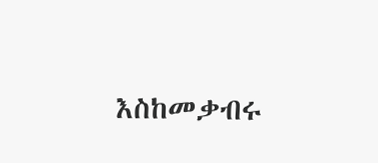እስከመቃብሩ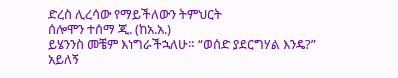ድረስ ሊረሳው የማይችለውን ትምህርት
ሰሎሞን ተሰማ ጂ. (ከአ.አ.)
ይሄንንስ መቼም እነግራችኋለሁ። “ወሰድ ያደርግሃል እንዴ?” አይለኝ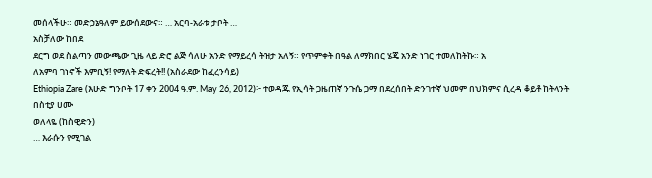መሰላችሁ። መድኃኔዓለም ይውሰደውና። … አርባ-አራቱ ታቦት …
አስቻለው ከበደ
ደርግ ወደ ስልጣን መውጫው ጊዜ ላይ ድሮ ልጅ ሳለሁ አንድ የማይረሳ ትዝታ አለኝ። የጥምቀት በዓል ለማክበር ሄጄ አንድ ነገር ተመለከትኩ። አ
ለአምባ ገነኖች እምቢኝ! የማለት ድፍረት!! (አስራደው ከፈረንሳይ)
Ethiopia Zare (እሁድ ግንቦት 17 ቀን 2004 ዓ.ም. May 26, 2012)፦ ተወዳጁ የኢሳት ጋዜጠኛ ንጉሴ ጋማ በደረሰበት ድንገተኛ ህመም በህክምና ሲረዳ ቆይቶ ከትላንት በስቲያ ሀሙ
ወለላዬ (ከስዊድን)
… እራሱን የሚገል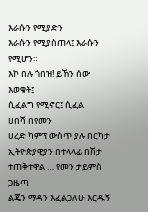እራሱን የሚያድን
እራሱን የሚያስጠላ፤ እራሱን የሚሆን።
እኮ በሉ ጎበዝ! ይኸን ሰው እወቁት፤
ሲፈልግ የሚኖር፤ ሲፈል
ሀበሻ በየመን
ሀረድ ካምፕ ውስጥ ያሉ በርካታ ኢትዮጵያዊያን በተላላፊ በሽታ ተጠቅተዋል … የመን ታይምስ ጋዜጣ
ልጄን ማዳን እፈልጋለሁ እርዱኝ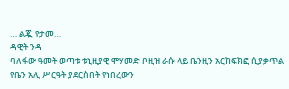… ልጇ የታመ…
ዳዊት ንዳ
ባለፋው ዓመት ወጣቱ ቱኒዚያዊ ሞሃመድ ቦዚዝ ራሱ ላይ ቤንዚን አርከፍክፎ ሲያቃጥል የቤን አሊ ሥርዓት ያደርስበት የነበረውን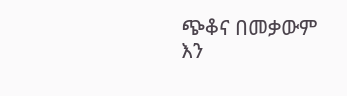ጭቆና በመቃውም እን